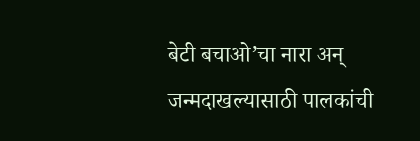बेटी बचाओ’चा नारा अन् जन्मदाखल्यासाठी पालकांची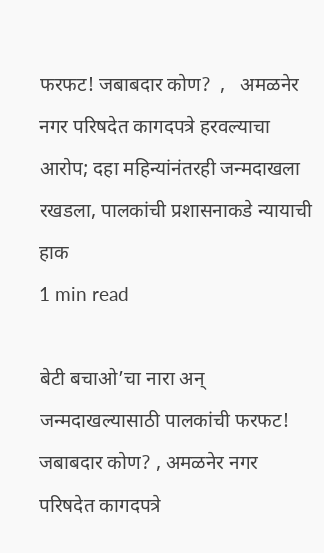फरफट! जबाबदार कोण?  ,   अमळनेर नगर परिषदेत कागदपत्रे हरवल्याचा आरोप; दहा महिन्यांनंतरही जन्मदाखला रखडला, पालकांची प्रशासनाकडे न्यायाची हाक
1 min read

बेटी बचाओ’चा नारा अन् जन्मदाखल्यासाठी पालकांची फरफट! जबाबदार कोण? , अमळनेर नगर परिषदेत कागदपत्रे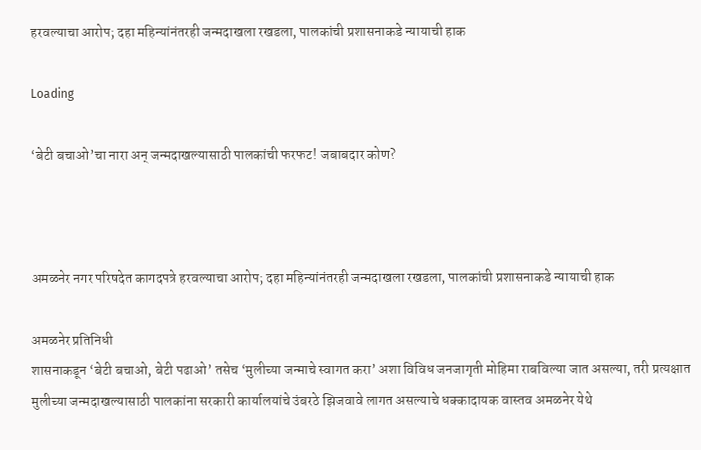हरवल्याचा आरोप; दहा महिन्यांनंतरही जन्मदाखला रखडला, पालकांची प्रशासनाकडे न्यायाची हाक

Loading

‘बेटी बचाओ’चा नारा अन् जन्मदाखल्यासाठी पालकांची फरफट! जबाबदार कोण?



अमळनेर नगर परिषदेत कागदपत्रे हरवल्याचा आरोप; दहा महिन्यांनंतरही जन्मदाखला रखडला, पालकांची प्रशासनाकडे न्यायाची हाक

अमळनेर प्रतिनिधी
शासनाकडून ‘बेटी बचाओ, बेटी पढाओ’ तसेच ‘मुलीच्या जन्माचे स्वागत करा’ अशा विविध जनजागृती मोहिमा राबविल्या जात असल्या, तरी प्रत्यक्षात मुलीच्या जन्मदाखल्यासाठी पालकांना सरकारी कार्यालयांचे उंबरठे झिजवावे लागत असल्याचे धक्कादायक वास्तव अमळनेर येथे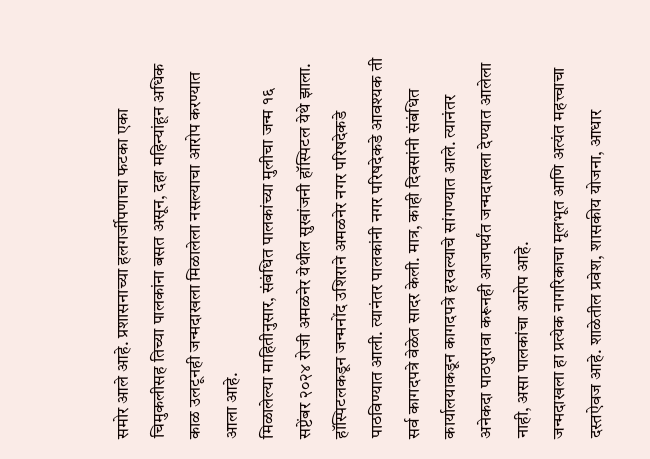समोर आले आहे. प्रशासनाच्या हलगर्जीपणाचा फटका एका चिमुकलीसह तिच्या पालकांना बसत असून, दहा महिन्यांहून अधिक काळ उलटूनही जन्मदाखला मिळालेला नसल्याचा आरोप करण्यात आला आहे.
मिळालेल्या माहितीनुसार, संबंधित पालकांच्या मुलीचा जन्म १६ सप्टेंबर २०२४ रोजी अमळनेर येथील सुखांजनी हॉस्पिटल येथे झाला. हॉस्पिटलकडून जन्मनोंद उशिराने अमळनेर नगर परिषदेकडे पाठविण्यात आली. त्यानंतर पालकांनी नगर परिषदेकडे आवश्यक ती सर्व कागदपत्रे वेळेत सादर केली. मात्र, काही दिवसांनी संबंधित कार्यालयाकडून कागदपत्रे हरवल्याचे सांगण्यात आले. त्यानंतर अनेकदा पाठपुरावा करूनही आजपर्यंत जन्मदाखला देण्यात आलेला नाही, असा पालकांचा आरोप आहे.
जन्मदाखला हा प्रत्येक नागरिकाचा मूलभूत आणि अत्यंत महत्त्वाचा दस्तऐवज आहे. शाळेतील प्रवेश, शासकीय योजना, आधार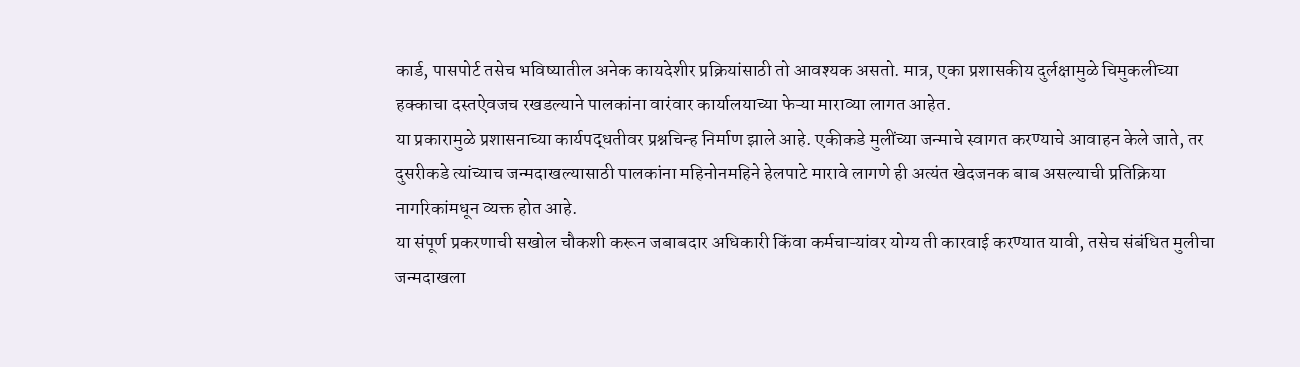कार्ड, पासपोर्ट तसेच भविष्यातील अनेक कायदेशीर प्रक्रियांसाठी तो आवश्यक असतो. मात्र, एका प्रशासकीय दुर्लक्षामुळे चिमुकलीच्या हक्काचा दस्तऐवजच रखडल्याने पालकांना वारंवार कार्यालयाच्या फेऱ्या माराव्या लागत आहेत.
या प्रकारामुळे प्रशासनाच्या कार्यपद्धतीवर प्रश्नचिन्ह निर्माण झाले आहे. एकीकडे मुलींच्या जन्माचे स्वागत करण्याचे आवाहन केले जाते, तर दुसरीकडे त्यांच्याच जन्मदाखल्यासाठी पालकांना महिनोनमहिने हेलपाटे मारावे लागणे ही अत्यंत खेदजनक बाब असल्याची प्रतिक्रिया नागरिकांमधून व्यक्त होत आहे.
या संपूर्ण प्रकरणाची सखोल चौकशी करून जबाबदार अधिकारी किंवा कर्मचाऱ्यांवर योग्य ती कारवाई करण्यात यावी, तसेच संबंधित मुलीचा जन्मदाखला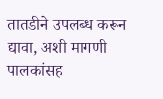तातडीने उपलब्ध करून द्यावा, अशी मागणी पालकांसह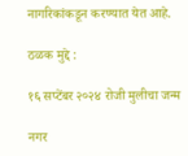नागरिकांकडून करण्यात येत आहे.

ठळक मुद्दे :

१६ सप्टेंबर २०२४ रोजी मुलीचा जन्म

नगर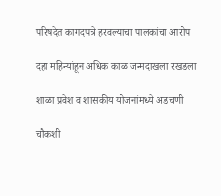परिषदेत कागदपत्रे हरवल्याचा पालकांचा आरोप

दहा महिन्यांहून अधिक काळ जन्मदाखला रखडला

शाळा प्रवेश व शासकीय योजनांमध्ये अडचणी

चौकशी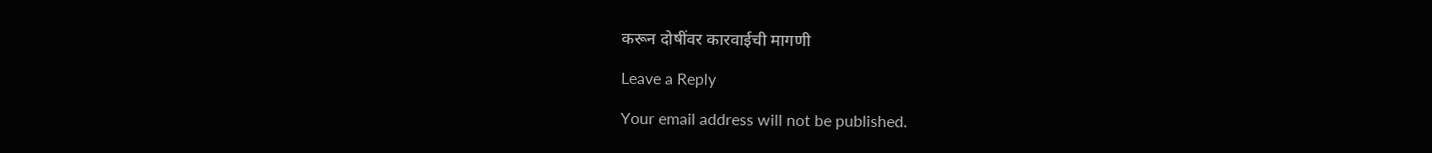करून दोषींवर कारवाईची मागणी

Leave a Reply

Your email address will not be published.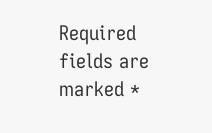Required fields are marked *